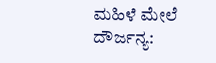ಮಹಿಳೆ ಮೇಲೆ ದೌರ್ಜನ್ಯ: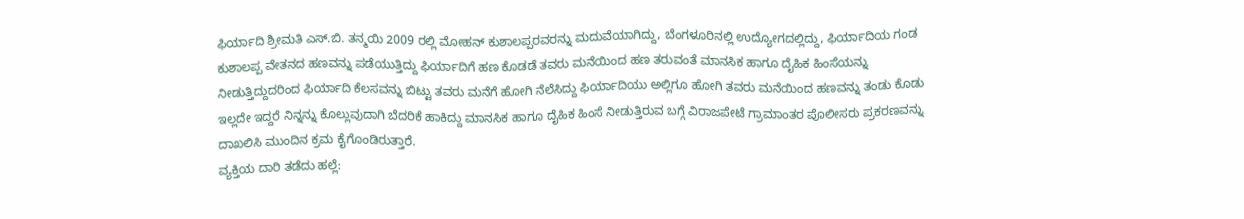ಫಿರ್ಯಾದಿ ಶ್ರೀಮತಿ ಎಸ್.ಬಿ. ತನ್ಮಯಿ 2009 ರಲ್ಲಿ ಮೋಹನ್ ಕುಶಾಲಪ್ಪರವರನ್ನು ಮದುವೆಯಾಗಿದ್ದು, ಬೆಂಗಳೂರಿನಲ್ಲಿ ಉದ್ಯೋಗದಲ್ಲಿದ್ದು, ಫಿರ್ಯಾದಿಯ ಗಂಡ ಕುಶಾಲಪ್ಪ ವೇತನದ ಹಣವನ್ನು ಪಡೆಯುತ್ತಿದ್ದು ಫಿರ್ಯಾದಿಗೆ ಹಣ ಕೊಡಡೆ ತವರು ಮನೆಯಿಂದ ಹಣ ತರುವಂತೆ ಮಾನಸಿಕ ಹಾಗೂ ದೈಹಿಕ ಹಿಂಸೆಯನ್ನು ನೀಡುತ್ತಿದ್ದುದರಿಂದ ಫಿರ್ಯಾದಿ ಕೆಲಸವನ್ನು ಬಿಟ್ಟು ತವರು ಮನೆಗೆ ಹೋಗಿ ನೆಲೆಸಿದ್ದು ಫಿರ್ಯಾದಿಯು ಅಲ್ಲಿಗೂ ಹೋಗಿ ತವರು ಮನೆಯಿಂದ ಹಣವನ್ನು ತಂಡು ಕೊಡು ಇಲ್ಲದೇ ಇದ್ದರೆ ನಿನ್ನನ್ನು ಕೊಲ್ಲುವುದಾಗಿ ಬೆದರಿಕೆ ಹಾಕಿದ್ದು ಮಾನಸಿಕ ಹಾಗೂ ದೈಹಿಕ ಹಿಂಸೆ ನೀಡುತ್ತಿರುವ ಬಗ್ಗೆ ವಿರಾಜಪೇಟೆ ಗ್ರಾಮಾಂತರ ಪೊಲೀಸರು ಪ್ರಕರಣವನ್ನು ದಾಖಲಿಸಿ ಮುಂದಿನ ಕ್ರಮ ಕೈಗೊಂಡಿರುತ್ತಾರೆ.
ವ್ಯಕ್ತಿಯ ದಾರಿ ತಡೆದು ಹಲ್ಲೆ: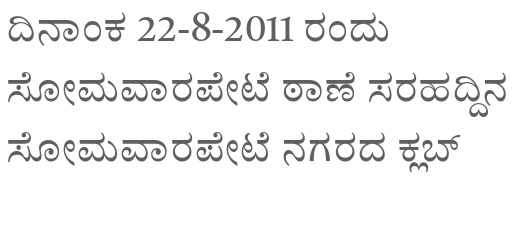ದಿನಾಂಕ 22-8-2011 ರಂದು ಸೋಮವಾರಪೇಟೆ ಠಾಣೆ ಸರಹದ್ದಿನ ಸೋಮವಾರಪೇಟೆ ನಗರದ ಕ್ಲಬ್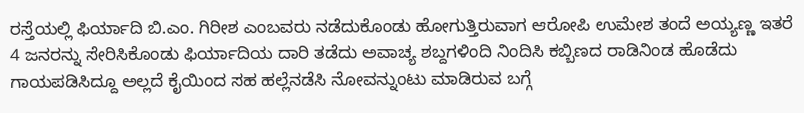ರಸ್ತೆಯಲ್ಲಿ ಫಿರ್ಯಾದಿ ಬಿ.ಎಂ. ಗಿರೀಶ ಎಂಬವರು ನಡೆದುಕೊಂಡು ಹೋಗುತ್ತಿರುವಾಗ ಆರೋಪಿ ಉಮೇಶ ತಂದೆ ಅಯ್ಯಣ್ಣ ಇತರೆ 4 ಜನರನ್ನು ಸೇರಿಸಿಕೊಂಡು ಫಿರ್ಯಾದಿಯ ದಾರಿ ತಡೆದು ಅವಾಚ್ಯ ಶಬ್ದಗಳಿಂದಿ ನಿಂದಿಸಿ ಕಬ್ಬಿಣದ ರಾಡಿನಿಂಡ ಹೊಡೆದು ಗಾಯಪಡಿಸಿದ್ದೂ ಅಲ್ಲದೆ ಕೈಯಿಂದ ಸಹ ಹಲ್ಲೆನಡೆಸಿ ನೋವನ್ನುಂಟು ಮಾಡಿರುವ ಬಗ್ಗೆ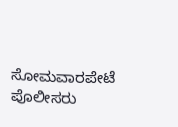ಸೋಮವಾರಪೇಟೆ ಪೊಲೀಸರು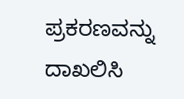ಪ್ರಕರಣವನ್ನು ದಾಖಲಿಸಿ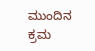ಮುಂದಿನ ಕ್ರಮ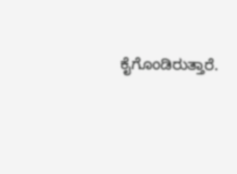ಕೈಗೊಂಡಿರುತ್ತಾರೆ.